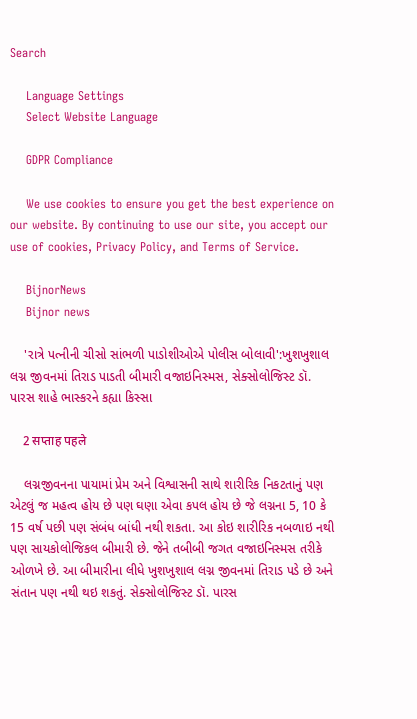Search

    Language Settings
    Select Website Language

    GDPR Compliance

    We use cookies to ensure you get the best experience on our website. By continuing to use our site, you accept our use of cookies, Privacy Policy, and Terms of Service.

    BijnorNews
    Bijnor news

    'રાત્રે પત્નીની ચીસો સાંભળી પાડોશીઓએ પોલીસ બોલાવી':ખુશખુશાલ લગ્ન જીવનમાં તિરાડ પાડતી બીમારી વજાઇનિસ્મસ, સેક્સોલોજિસ્ટ ડૉ. પારસ શાહે ભાસ્કરને કહ્યા કિસ્સા

    2 सप्ताह पहले

    લગ્નજીવનના પાયામાં પ્રેમ અને વિશ્વાસની સાથે શારીરિક નિકટતાનું પણ એટલું જ મહત્વ હોય છે પણ ઘણા એવા કપલ હોય છે જે લગ્નના 5, 10 કે 15 વર્ષ પછી પણ સંબંધ બાંધી નથી શકતા. આ કોઇ શારીરિક નબળાઇ નથી પણ સાયકોલોજિકલ બીમારી છે. જેને તબીબી જગત વજાઇનિસ્મસ તરીકે ઓળખે છે. આ બીમારીના લીધે ખુશખુશાલ લગ્ન જીવનમાં તિરાડ પડે છે અને સંતાન પણ નથી થઇ શકતું. સેક્સોલોજિસ્ટ ડૉ. પારસ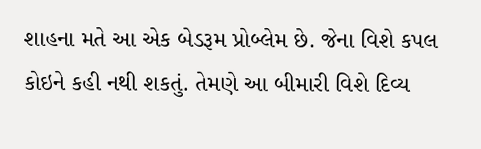શાહના મતે આ એક બેડરૂમ પ્રોબ્લેમ છે. જેના વિશે કપલ કોઇને કહી નથી શકતું. તેમણે આ બીમારી વિશે દિવ્ય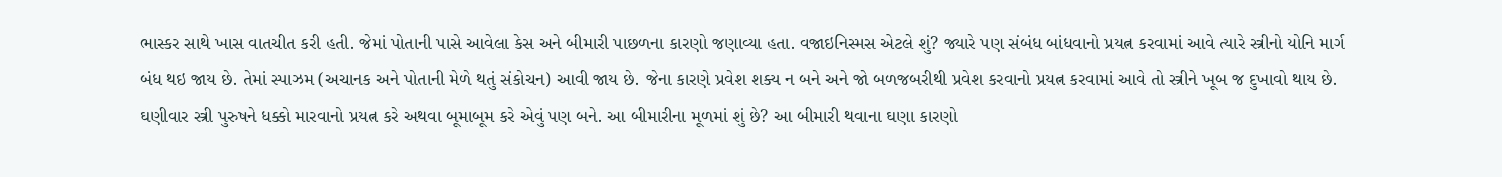ભાસ્કર સાથે ખાસ વાતચીત કરી હતી. જેમાં પોતાની પાસે આવેલા કેસ અને બીમારી પાછળના કારણો જણાવ્યા હતા. વજાઇનિસ્મસ એટલે શું? જ્યારે પણ સંબંધ બાંધવાનો પ્રયત્ન કરવામાં આવે ત્યારે સ્ત્રીનો યોનિ માર્ગ બંધ થઇ જાય છે. તેમાં સ્પાઝમ (અચાનક અને પોતાની મેળે થતું સંકોચન) આવી જાય છે. જેના કારણે પ્રવેશ શક્ય ન બને અને જો બળજબરીથી પ્રવેશ કરવાનો પ્રયત્ન કરવામાં આવે તો સ્ત્રીને ખૂબ જ દુખાવો થાય છે. ઘણીવાર સ્ત્રી પુરુષને ધક્કો મારવાનો પ્રયત્ન કરે અથવા બૂમાબૂમ કરે એવું પણ બને. આ બીમારીના મૂળમાં શું છે? આ બીમારી થવાના ઘણા કારણો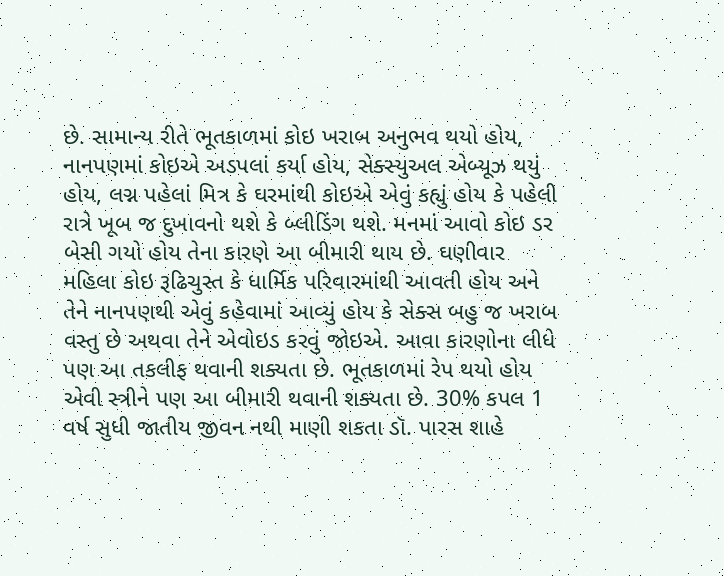છે. સામાન્ય રીતે ભૂતકાળમાં કોઇ ખરાબ અનુભવ થયો હોય, નાનપણમાં કોઇએ અડપલાં કર્યા હોય, સેક્સ્યુઅલ એબ્યૂઝ થયું હોય, લગ્ન પહેલાં મિત્ર કે ઘરમાંથી કોઇએ એવું કહ્યું હોય કે પહેલી રાત્રે ખૂબ જ દુખાવનો થશે કે બ્લીડિંગ થશે. મનમાં આવો કોઇ ડર બેસી ગયો હોય તેના કારણે આ બીમારી થાય છે. ઘણીવાર મહિલા કોઇ રૂઢિચુસ્ત કે ધાર્મિક પરિવારમાંથી આવતી હોય અને તેને નાનપણથી એવું કહેવામાં આવ્યું હોય કે સેક્સ બહુ જ ખરાબ વસ્તુ છે અથવા તેને એવોઇડ કરવું જોઇએ. આવા કારણોના લીધે પણ આ તકલીફ થવાની શક્યતા છે. ભૂતકાળમાં રેપ થયો હોય એવી સ્ત્રીને પણ આ બીમારી થવાની શક્યતા છે. 30% કપલ 1 વર્ષ સુધી જાતીય જીવન નથી માણી શકતા ડૉ. પારસ શાહે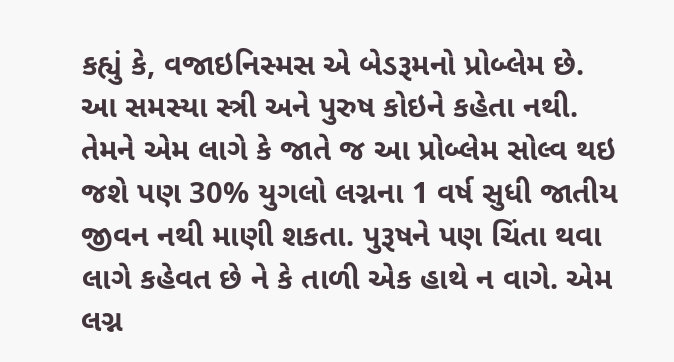કહ્યું કે, વજાઇનિસ્મસ એ બેડરૂમનો પ્રોબ્લેમ છે. આ સમસ્યા સ્ત્રી અને પુરુષ કોઇને કહેતા નથી. તેમને એમ લાગે કે જાતે જ આ પ્રોબ્લેમ સોલ્વ થઇ જશે પણ 30% યુગલો લગ્નના 1 વર્ષ સુધી જાતીય જીવન નથી માણી શકતા. પુરૂષને પણ ચિંતા થવા લાગે કહેવત છે ને કે તાળી એક હાથે ન વાગે. એમ લગ્ન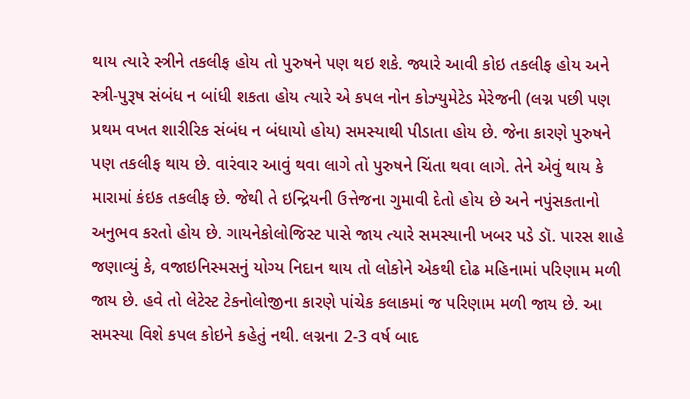થાય ત્યારે સ્ત્રીને તકલીફ હોય તો પુરુષને પણ થઇ શકે. જ્યારે આવી કોઇ તકલીફ હોય અને સ્ત્રી-પુરૂષ સંબંધ ન બાંધી શકતા હોય ત્યારે એ કપલ નોન કોઝ્યુમેટેડ મેરેજની (લગ્ન પછી પણ પ્રથમ વખત શારીરિક સંબંધ ન બંધાયો હોય) સમસ્યાથી પીડાતા હોય છે. જેના કારણે પુરુષને પણ તકલીફ થાય છે. વારંવાર આવું થવા લાગે તો પુરુષને ચિંતા થવા લાગે. તેને એવું થાય કે મારામાં કંઇક તકલીફ છે. જેથી તે ઇન્દ્રિયની ઉત્તેજના ગુમાવી દેતો હોય છે અને નપુંસકતાનો અનુભવ કરતો હોય છે. ગાયનેકોલોજિસ્ટ પાસે જાય ત્યારે સમસ્યાની ખબર પડે ડૉ. પારસ શાહે જણાવ્યું કે, વજાઇનિસ્મસનું યોગ્ય નિદાન થાય તો લોકોને એકથી દોઢ મહિનામાં પરિણામ મળી જાય છે. હવે તો લેટેસ્ટ ટેકનોલોજીના કારણે પાંચેક કલાકમાં જ પરિણામ મળી જાય છે. આ સમસ્યા વિશે કપલ કોઇને કહેતું નથી. લગ્નના 2-3 વર્ષ બાદ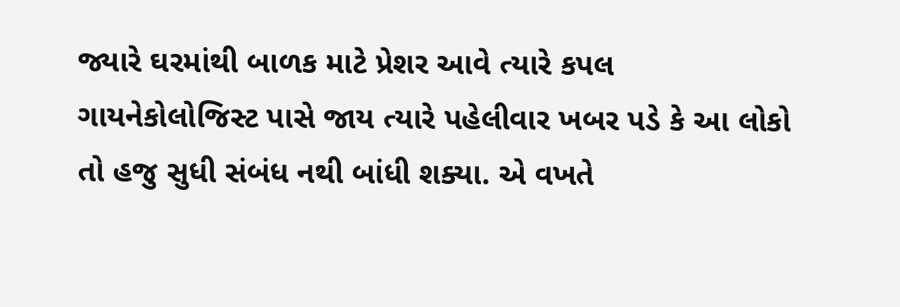જ્યારે ઘરમાંથી બાળક માટે પ્રેશર આવે ત્યારે કપલ ગાયનેકોલોજિસ્ટ પાસે જાય ત્યારે પહેલીવાર ખબર પડે કે આ લોકો તો હજુ સુધી સંબંધ નથી બાંધી શક્યા. એ વખતે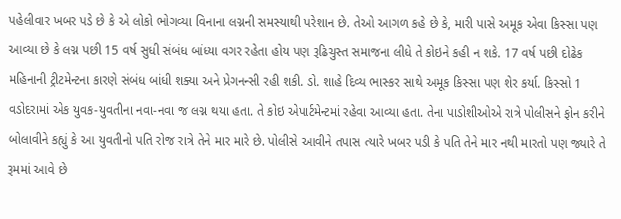પહેલીવાર ખબર પડે છે કે એ લોકો ભોગવ્યા વિનાના લગ્નની સમસ્યાથી પરેશાન છે. તેઓ આગળ કહે છે કે, મારી પાસે અમૂક એવા કિસ્સા પણ આવ્યા છે કે લગ્ન પછી 15 વર્ષ સુધી સંબંધ બાંધ્યા વગર રહેતા હોય પણ રૂઢિચુસ્ત સમાજના લીધે તે કોઇને કહી ન શકે. 17 વર્ષ પછી દોઢેક મહિનાની ટ્રીટમેન્ટના કારણે સંબંધ બાંધી શક્યા અને પ્રેગનન્સી રહી શકી. ડો. શાહે દિવ્ય ભાસ્કર સાથે અમૂક કિસ્સા પણ શેર કર્યા. કિસ્સો 1 વડોદરામાં એક યુવક-યુવતીના નવા-નવા જ લગ્ન થયા હતા. તે કોઇ એપાર્ટમેન્ટમાં રહેવા આવ્યા હતા. તેના પાડોશીઓએ રાત્રે પોલીસને ફોન કરીને બોલાવીને કહ્યું કે આ યુવતીનો પતિ રોજ રાત્રે તેને માર મારે છે. પોલીસે આવીને તપાસ ત્યારે ખબર પડી કે પતિ તેને માર નથી મારતો પણ જ્યારે તે રૂમમાં આવે છે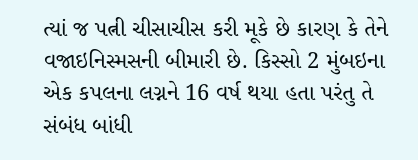ત્યાં જ પત્ની ચીસાચીસ કરી મૂકે છે કારણ કે તેને વજાઇનિસ્મસની બીમારી છે. કિસ્સો 2 મુંબઇના એક કપલના લગ્નને 16 વર્ષ થયા હતા પરંતુ તે સંબંધ બાંધી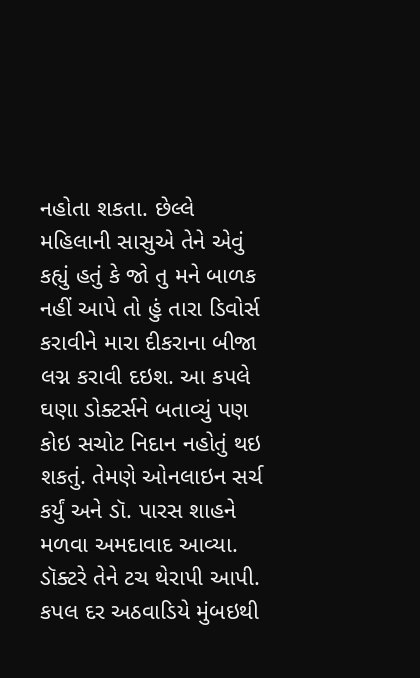નહોતા શકતા. છેલ્લે મહિલાની સાસુએ તેને એવું કહ્યું હતું કે જો તુ મને બાળક નહીં આપે તો હું તારા ડિવોર્સ કરાવીને મારા દીકરાના બીજા લગ્ન કરાવી દઇશ. આ કપલે ઘણા ડોક્ટર્સને બતાવ્યું પણ કોઇ સચોટ નિદાન નહોતું થઇ શકતું. તેમણે ઓનલાઇન સર્ચ કર્યું અને ડૉ. પારસ શાહને મળવા અમદાવાદ આવ્યા. ડૉક્ટરે તેને ટચ થેરાપી આપી. કપલ દર અઠવાડિયે મુંબઇથી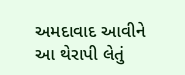અમદાવાદ આવીને આ થેરાપી લેતું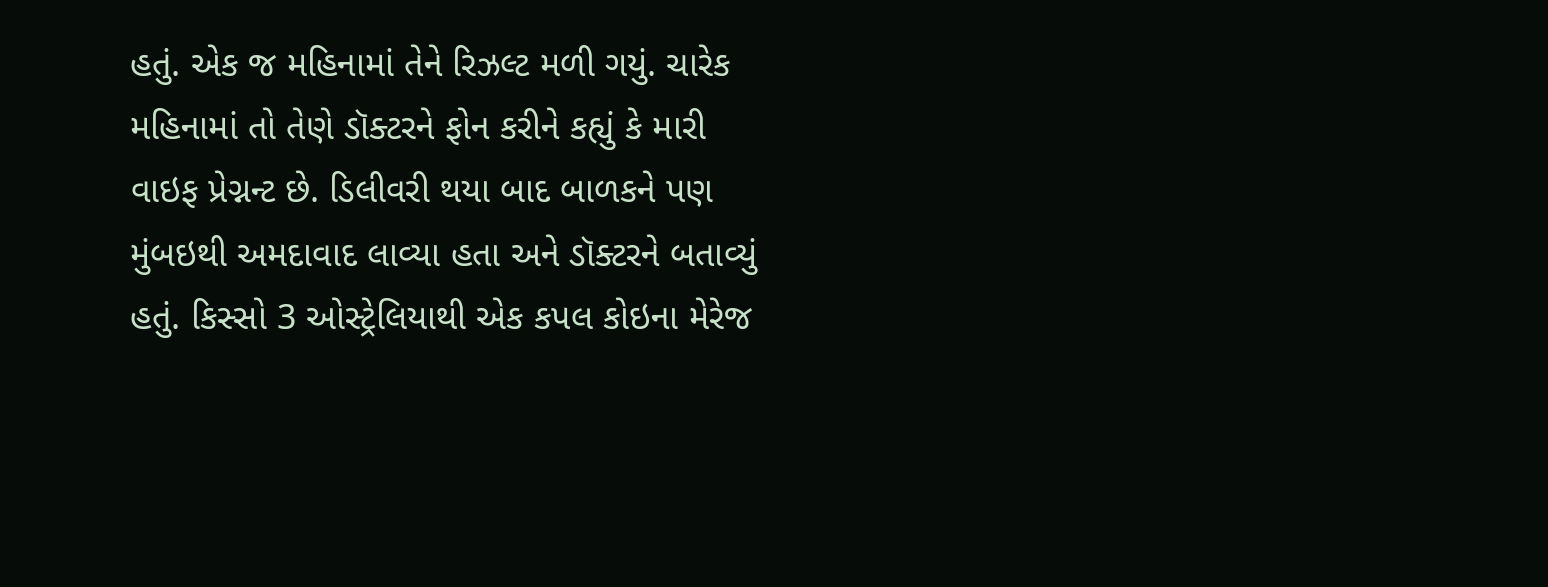હતું. એક જ મહિનામાં તેને રિઝલ્ટ મળી ગયું. ચારેક મહિનામાં તો તેણે ડૉક્ટરને ફોન કરીને કહ્યું કે મારી વાઇફ પ્રેગ્નન્ટ છે. ડિલીવરી થયા બાદ બાળકને પણ મુંબઇથી અમદાવાદ લાવ્યા હતા અને ડૉક્ટરને બતાવ્યું હતું. કિસ્સો 3 ઓસ્ટ્રેલિયાથી એક કપલ કોઇના મેરેજ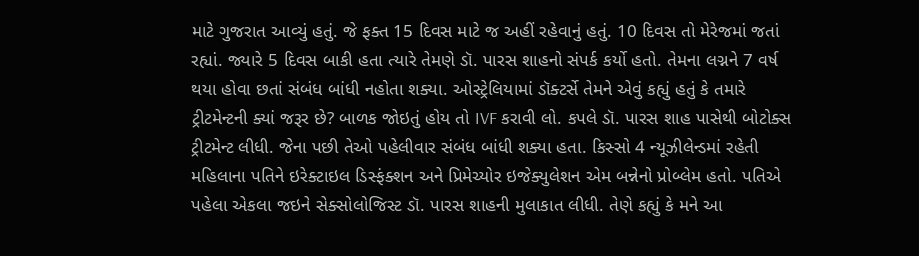માટે ગુજરાત આવ્યું હતું. જે ફક્ત 15 દિવસ માટે જ અહીં રહેવાનું હતું. 10 દિવસ તો મેરેજમાં જતાં રહ્યાં. જ્યારે 5 દિવસ બાકી હતા ત્યારે તેમણે ડૉ. પારસ શાહનો સંપર્ક કર્યો હતો. તેમના લગ્નને 7 વર્ષ થયા હોવા છતાં સંબંધ બાંધી નહોતા શક્યા. ઓસ્ટ્રેલિયામાં ડૉક્ટર્સે તેમને એવું કહ્યું હતું કે તમારે ટ્રીટમેન્ટની ક્યાં જરૂર છે? બાળક જોઇતું હોય તો IVF કરાવી લો. કપલે ડૉ. પારસ શાહ પાસેથી બોટોક્સ ટ્રીટમેન્ટ લીધી. જેના પછી તેઓ પહેલીવાર સંબંધ બાંધી શક્યા હતા. કિસ્સો 4 ન્યૂઝીલેન્ડમાં રહેતી મહિલાના પતિને ઇરેક્ટાઇલ ડિસ્ફંક્શન અને પ્રિમેચ્યોર ઇજેક્યુલેશન એમ બન્નેનો પ્રોબ્લેમ હતો. પતિએ પહેલા એકલા જઇને સેક્સોલોજિસ્ટ ડૉ. પારસ શાહની મુલાકાત લીધી. તેણે કહ્યું કે મને આ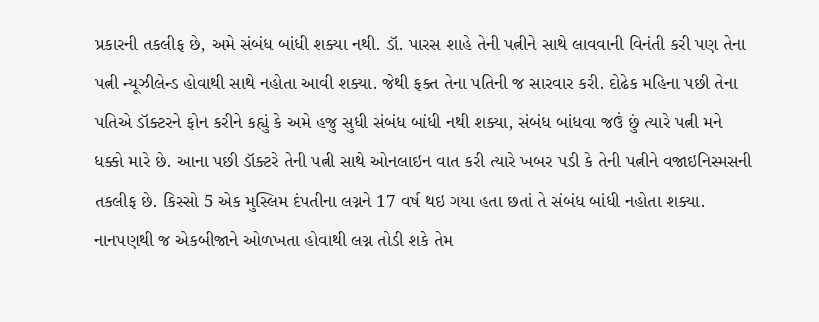પ્રકારની તકલીફ છે, અમે સંબંધ બાંધી શક્યા નથી. ડૉ. પારસ શાહે તેની પત્નીને સાથે લાવવાની વિનંતી કરી પણ તેના પત્ની ન્યૂઝીલેન્ડ હોવાથી સાથે નહોતા આવી શક્યા. જેથી ફક્ત તેના પતિની જ સારવાર કરી. દોઢેક મહિના પછી તેના પતિએ ડૉક્ટરને ફોન કરીને કહ્યું કે અમે હજુ સુધી સંબંધ બાંધી નથી શક્યા, સંબંધ બાંધવા જઉં છું ત્યારે પત્ની મને ધક્કો મારે છે. આના પછી ડૉક્ટરે તેની પત્ની સાથે ઓનલાઇન વાત કરી ત્યારે ખબર પડી કે તેની પત્નીને વજાઇનિસ્મસની તકલીફ છે. કિસ્સો 5 એક મુસ્લિમ દંપતીના લગ્નને 17 વર્ષ થઇ ગયા હતા છતાં તે સંબંધ બાંધી નહોતા શક્યા. નાનપણથી જ એકબીજાને ઓળખતા હોવાથી લગ્ન તોડી શકે તેમ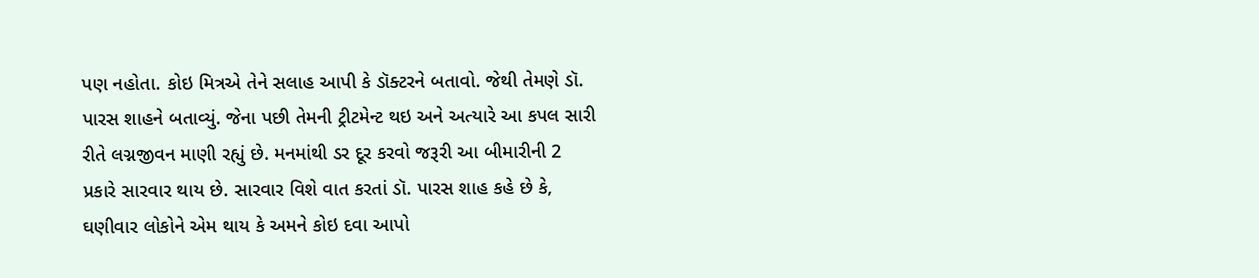પણ નહોતા. કોઇ મિત્રએ તેને સલાહ આપી કે ડૉક્ટરને બતાવો. જેથી તેમણે ડૉ. પારસ શાહને બતાવ્યું. જેના પછી તેમની ટ્રીટમેન્ટ થઇ અને અત્યારે આ કપલ સારી રીતે લગ્નજીવન માણી રહ્યું છે. મનમાંથી ડર દૂર કરવો જરૂરી આ બીમારીની 2 પ્રકારે સારવાર થાય છે. સારવાર વિશે વાત કરતાં ડૉ. પારસ શાહ કહે છે કે, ઘણીવાર લોકોને એમ થાય કે અમને કોઇ દવા આપો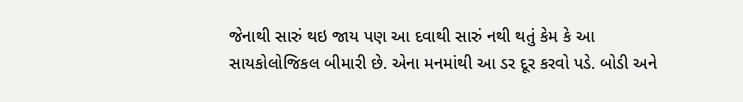જેનાથી સારું થઇ જાય પણ આ દવાથી સારું નથી થતું કેમ કે આ સાયકોલોજિકલ બીમારી છે. એના મનમાંથી આ ડર દૂર કરવો પડે. બોડી અને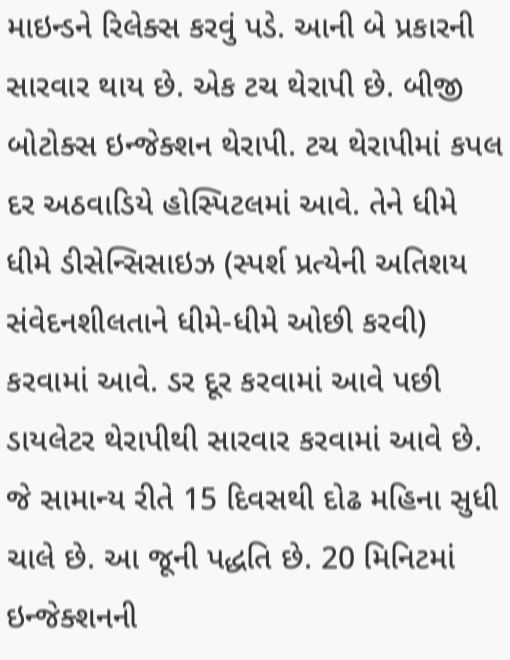માઇન્ડને રિલેક્સ કરવું પડે. આની બે પ્રકારની સારવાર થાય છે. એક ટચ થેરાપી છે. બીજી બોટોક્સ ઇન્જેક્શન થેરાપી. ટચ થેરાપીમાં કપલ દર અઠવાડિયે હોસ્પિટલમાં આવે. તેને ધીમે ધીમે ડીસેન્સિસાઇઝ (સ્પર્શ પ્રત્યેની અતિશય સંવેદનશીલતાને ધીમે-ધીમે ઓછી કરવી) કરવામાં આવે. ડર દૂર કરવામાં આવે પછી ડાયલેટર થેરાપીથી સારવાર કરવામાં આવે છે. જે સામાન્ય રીતે 15 દિવસથી દોઢ મહિના સુધી ચાલે છે. આ જૂની પદ્ધતિ છે. 20 મિનિટમાં ઇન્જેક્શનની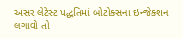અસર લેટેસ્ટ પદ્ધતિમાં બોટોક્સના ઇન્જેક્શન લગાવો તો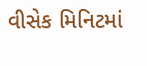વીસેક મિનિટમાં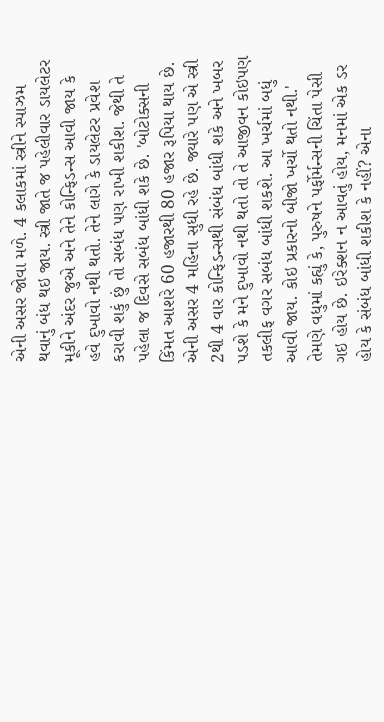એની અસર જોવા મળે. 4 કલાકમાં સ્ત્રીને સ્પાઝમ થવાનું બંધ થઇ જાય. સ્ત્રી જાતે જ પહેલીવાર ડાયલેટર મૂકીને અંદર જુએ અને તેને કોન્ફિડન્સ આવી જાય કે હવે દુખાવો નથી થતો. તેને લાગે કે ડાયલેટર પ્રવેશ કરાવી શકું છું તો સબંધ પણ રાખી શકીશ. જેથી તે પહેલા જ દિવસે સબંધ બાંધી શકે છે. 'બોટોક્સની કિંમત આશરે 60 હજારથી 80 હજાર રૂપિયા થાય છે. એની અસર 4 મહિના સુધી રહે છે. જ્યારે પણ એ સ્ત્રી 2થી 4 વાર કોન્ફિડન્સથી સંબંધ બાંધી શકે અને ખબર પડશે કે મને દુખાવો નથી થતો તો તે આજીવન કોઇપણ તકલીફ વગર સબંધ બાંધી શકશે. આ ખર્ચમાં બધું આવી જાય. કોઇ પ્રકારનો બીજો ખર્ચો થતો નથી.' તેમણે વધુમાં કહ્યું કે, પુરુષને પર્ફોર્મન્સની ચિંતા પેસી ગઇ હોય છે. ઇરેક્શન ન આવતું હોય, મનમાં એક ડર હોય કે સંબંધ બાંધી શકીશ કે નહીં? એના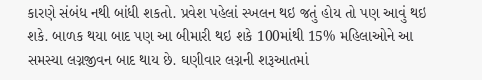કારણે સંબંધ નથી બાંધી શકતો. પ્રવેશ પહેલાં સ્ખલન થઇ જતું હોય તો પણ આવું થઇ શકે. બાળક થયા બાદ પણ આ બીમારી થઇ શકે 100માંથી 15% મહિલાઓને આ સમસ્યા લગ્નજીવન બાદ થાય છે. ઘણીવાર લગ્નની શરૂઆતમાં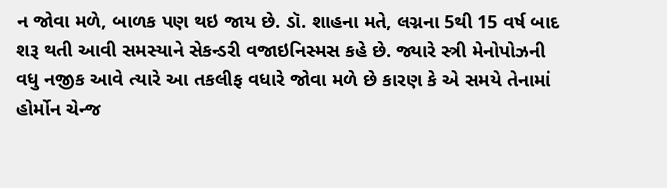ન જોવા મળે, બાળક પણ થઇ જાય છે. ડૉ. શાહના મતે, લગ્નના 5થી 15 વર્ષ બાદ શરૂ થતી આવી સમસ્યાને સેકન્ડરી વજાઇનિસ્મસ કહે છે. જ્યારે સ્ત્રી મેનોપોઝની વધુ નજીક આવે ત્યારે આ તકલીફ વધારે જોવા મળે છે કારણ કે એ સમયે તેનામાં હોર્મોન ચેન્જ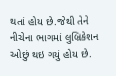થતાં હોય છે.જેથી તેને નીચેના ભાગમાં લુબ્રિકેશન ઓછું થઇ ગયું હોય છે.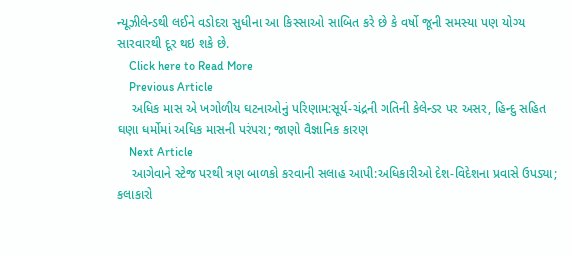ન્યૂઝીલેન્ડથી લઈને વડોદરા સુધીના આ કિસ્સાઓ સાબિત કરે છે કે વર્ષો જૂની સમસ્યા પણ યોગ્ય સારવારથી દૂર થઇ શકે છે.
    Click here to Read More
    Previous Article
    અધિક માસ એ ખગોળીય ઘટનાઓનું પરિણામ:સૂર્ય-ચંદ્રની ગતિની કેલેન્ડર પર અસર, હિન્દુ સહિત ઘણા ધર્મોમાં અધિક માસની પરંપરા; જાણો વૈજ્ઞાનિક કારણ
    Next Article
    આગેવાને સ્ટેજ પરથી ત્રણ બાળકો કરવાની સલાહ આપી:અધિકારીઓ દેશ-વિદેશના પ્રવાસે ઉપડ્યા; કલાકારો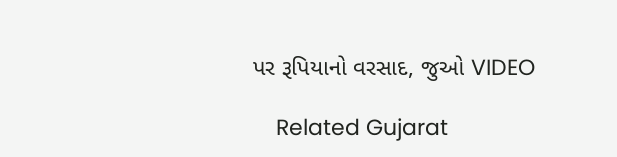પર રૂપિયાનો વરસાદ, જુઓ VIDEO

    Related Gujarat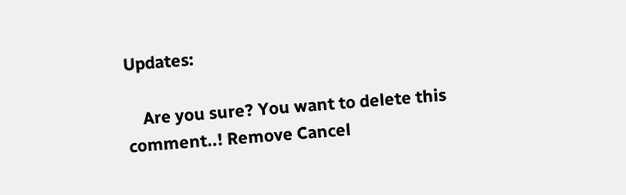Updates:

    Are you sure? You want to delete this comment..! Remove Cancel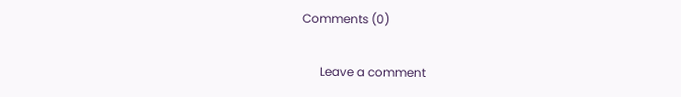Comments (0)

      Leave a comment